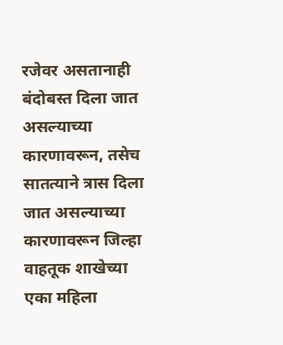रजेवर असतानाही बंदोबस्त दिला जात असल्याच्या कारणावरून, तसेच सातत्याने त्रास दिला जात असल्याच्या कारणावरून जिल्हा वाहतूक शाखेच्या एका महिला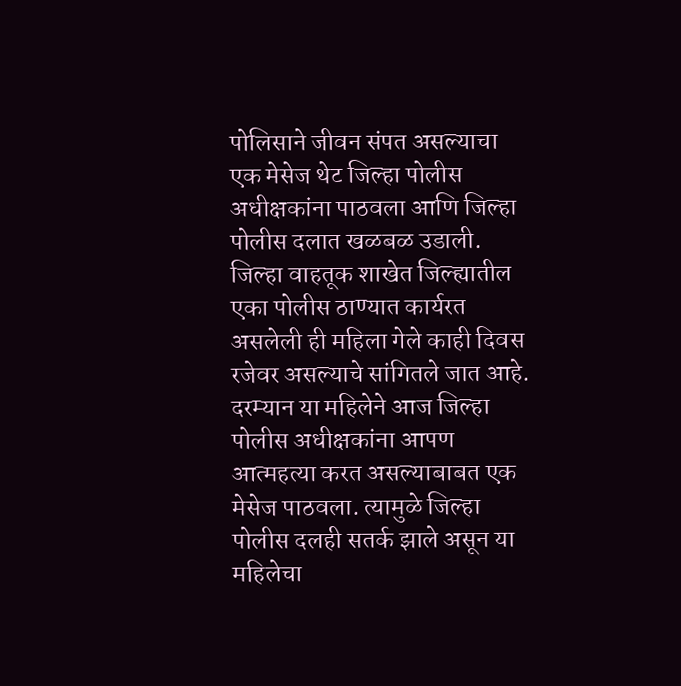पोलिसाने जीवन संपत असल्याचा एक मेसेज थेट जिल्हा पोलीस अधीक्षकांना पाठवला आणि जिल्हा पोलीस दलात खळबळ उडाली.
जिल्हा वाहतूक शाखेत जिल्ह्यातील एका पोलीस ठाण्यात कार्यरत असलेली ही महिला गेले काही दिवस रजेवर असल्याचे सांगितले जात आहे. दरम्यान या महिलेने आज जिल्हा पोलीस अधीक्षकांना आपण आत्महत्या करत असल्याबाबत एक मेसेज पाठवला. त्यामुळे जिल्हा पोलीस दलही सतर्क झाले असून या महिलेचा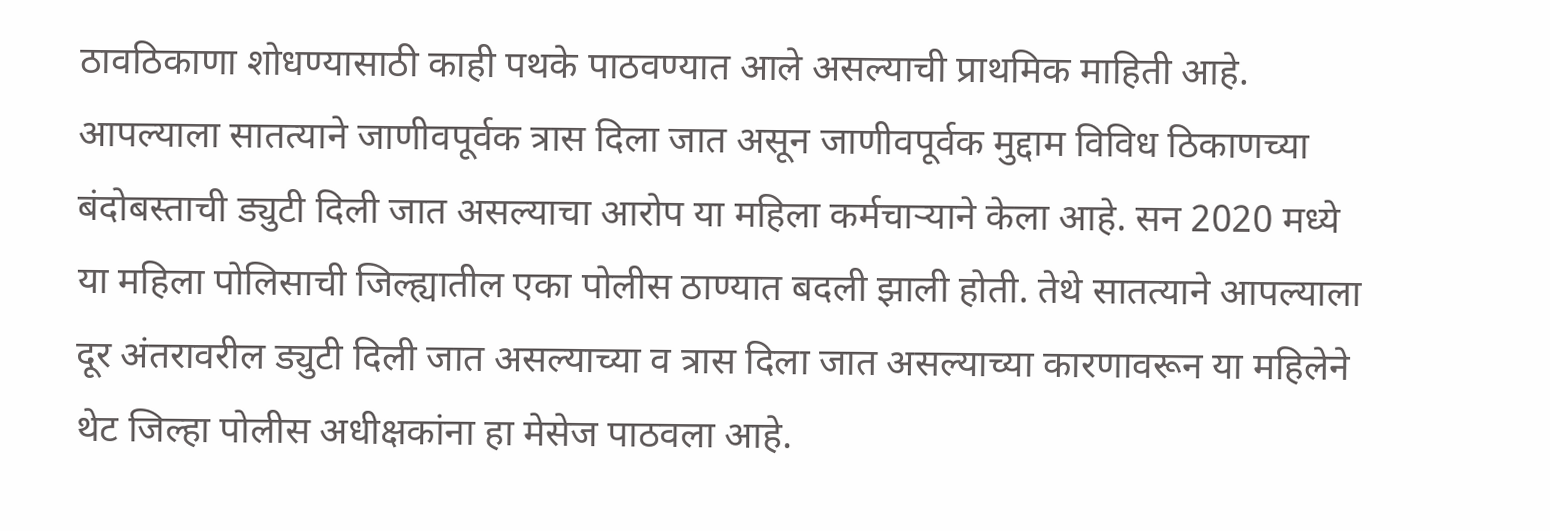ठावठिकाणा शोधण्यासाठी काही पथके पाठवण्यात आले असल्याची प्राथमिक माहिती आहे.
आपल्याला सातत्याने जाणीवपूर्वक त्रास दिला जात असून जाणीवपूर्वक मुद्दाम विविध ठिकाणच्या बंदोबस्ताची ड्युटी दिली जात असल्याचा आरोप या महिला कर्मचाऱ्याने केला आहे. सन 2020 मध्ये या महिला पोलिसाची जिल्ह्यातील एका पोलीस ठाण्यात बदली झाली होती. तेथे सातत्याने आपल्याला दूर अंतरावरील ड्युटी दिली जात असल्याच्या व त्रास दिला जात असल्याच्या कारणावरून या महिलेने थेट जिल्हा पोलीस अधीक्षकांना हा मेसेज पाठवला आहे.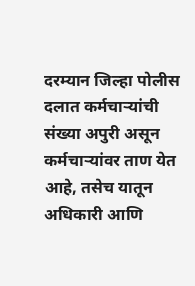दरम्यान जिल्हा पोलीस दलात कर्मचाऱ्यांची संख्या अपुरी असून कर्मचाऱ्यांवर ताण येत आहे, तसेच यातून अधिकारी आणि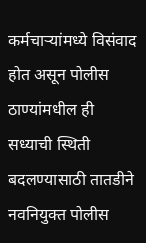कर्मचाऱ्यांमध्ये विसंवाद होत असून पोलीस ठाण्यांमधील ही सध्याची स्थिती बदलण्यासाठी तातडीने नवनियुक्त पोलीस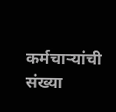कर्मचाऱ्यांची संख्या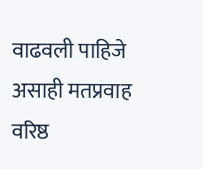वाढवली पाहिजे असाही मतप्रवाह वरिष्ठ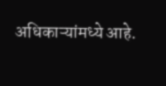अधिकाऱ्यांमध्ये आहे.